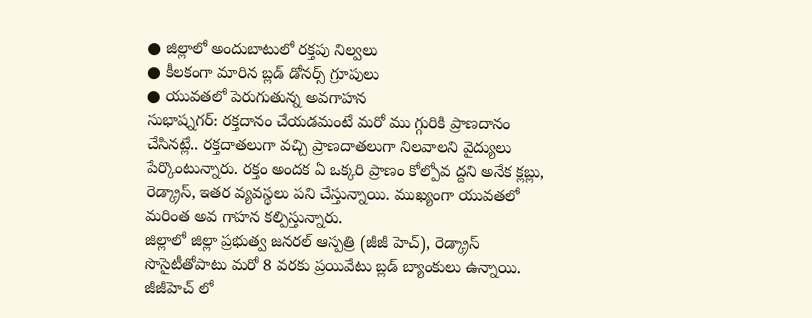● జిల్లాలో అందుబాటులో రక్తపు నిల్వలు
● కీలకంగా మారిన బ్లడ్ డోనర్స్ గ్రూపులు
● యువతలో పెరుగుతున్న అవగాహన
సుభాష్నగర్: రక్తదానం చేయడమంటే మరో ము గ్గురికి ప్రాణదానం చేసినట్లే.. రక్తదాతలుగా వచ్చి ప్రాణదాతలుగా నిలవాలని వైద్యులు పేర్కొంటున్నారు. రక్తం అందక ఏ ఒక్కరి ప్రాణం కోల్పోవ ద్దని అనేక క్లబ్లు, రెడ్క్రాస్, ఇతర వ్యవస్థలు పని చేస్తున్నాయి. ముఖ్యంగా యువతలో మరింత అవ గాహన కల్పిస్తున్నారు.
జిల్లాలో జిల్లా ప్రభుత్వ జనరల్ ఆస్పత్రి (జీజీ హెచ్), రెడ్క్రాస్ సొసైటీతోపాటు మరో 8 వరకు ప్రయివేటు బ్లడ్ బ్యాంకులు ఉన్నాయి. జీజీహెచ్ లో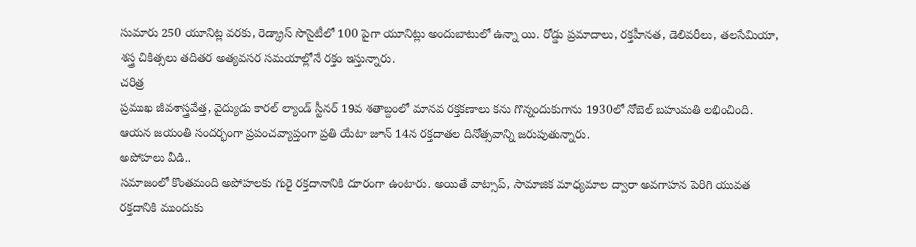సుమారు 250 యూనిట్ల వరకు, రెడ్క్రాస్ సొసైటీలో 100 పైగా యూనిట్లు అందుబాటులో ఉన్నా యి. రోడ్డు ప్రమాదాలు, రక్తహీనత, డెలివరీలు, తలసేమియా, శస్త్ర చికిత్సలు తదితర అత్యవసర సమయాల్లోనే రక్తం ఇస్తున్నారు.
చరిత్ర
ప్రముఖ జీవశాస్త్రవేత్త, వైద్యుడు కారల్ ల్యాండ్ స్టీనర్ 19వ శతాబ్దంలో మానవ రక్తకణాలు కను గొన్నందుకుగాను 1930లో నోబెల్ బహుమతి లభించింది. ఆయన జయంతి సందర్భంగా ప్రపంచవ్యాప్తంగా ప్రతి యేటా జూన్ 14న రక్తదాతల దినోత్సవాన్ని జరుపుతున్నారు.
అపోహలు వీడి..
సమాజంలో కొంతమంది అపోహలకు గురై రక్తదానానికి దూరంగా ఉంటారు. అయితే వాట్సాప్, సామాజిక మాధ్యమాల ద్వారా అవగాహన పెరిగి యువత రక్తదానికి ముందుకు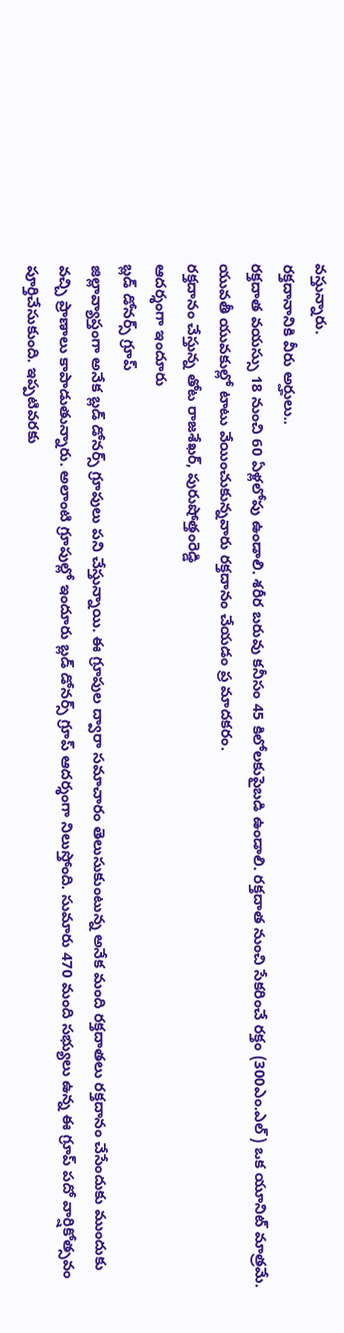వస్తున్నారు.
రక్తదానానికి వీరు అర్హులు..
రక్తదాత వయస్సు 18 నుంచి 60 ఏళ్లలోపు ఉండాలి. శరీర బరువు కనీసం 45 కిలోలకుపైబడి ఉండాలి. రక్తదాత నుంచి సేకరించే రక్తం (300ఎం.ఎల్) ఒక యూనిట్ మాత్రమే. యువతీ యువకుల్లో టాటు వేయించుకున్నవారు రక్తదానం చేయడం ప్ర మాదకరం.
రక్తదానం చేస్తున్న తోట రాజశేఖర్, పురుషోత్తంరెడ్డి
ఆదర్శంగా ఇందూరు
బ్లడ్ డోనర్స్ గ్రూప్
జిల్లావ్యాప్తంగా అనేక బ్లడ్ డోనర్స్ గ్రూపులు పని చేస్తున్నాయి. ఈ గ్రూపుల ద్వారా సమాచారం తెలుసుకుంటున్న అనేక మంది రక్తదాతలు రక్తదానం చేసేందుకు ముందుకు వచ్చి ప్రాణాలు కాపాడుతున్నారు. అలాంటి గ్రూపుల్లో ఇందూరు బ్లడ్ డోనర్స్ గ్రూప్ ఆదర్శంగా నిలుస్తోంది. సుమారు 470 మంది సభ్యులు ఉన్న ఈ గ్రూప్ పదో వార్షికోత్సవం పూర్తిచేసుకుంది. ఇప్పటివరకు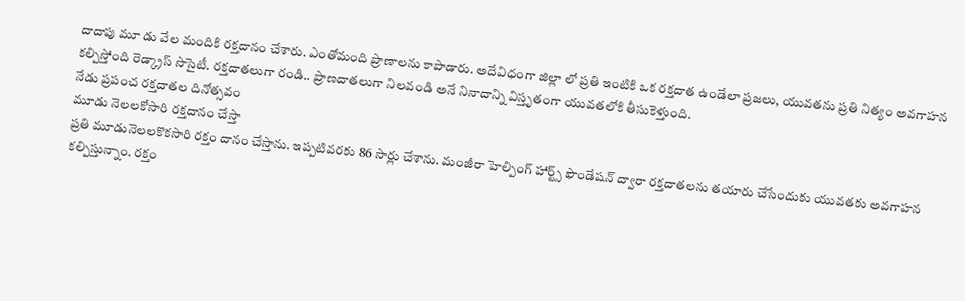దాదాపు మూ డు వేల మందికి రక్తదానం చేశారు. ఎంతోమంది ప్రాణాలను కాపాడారు. అదేవిధంగా జిల్లా లో ప్రతి ఇంటికి ఒక రక్తదాత ఉండేలా ప్రజలు, యువతను ప్రతి నిత్యం అవగాహన కల్పిస్తోంది రెడ్క్రాస్ సొసైటీ. రక్తదాతలుగా రండి.. ప్రాణదాతలుగా నిలవండి అనే నినాదాన్ని విస్తృతంగా యువతలోకి తీసుకెళ్తుంది.
నేడు ప్రపంచ రక్తదాతల దినోత్సవం
మూడు నెలలకోసారి రక్తదానం చేస్తా
ప్రతి మూడునెలలకొకసారి రక్తం దానం చేస్తాను. ఇప్పటివరకు 86 సార్లు చేశాను. మంజీరా హెల్పింగ్ హార్ట్స్ ఫౌండేషన్ ద్వారా రక్తదాతలను తయారు చేసేందుకు యువతకు అవగాహన కల్పిస్తున్నాం. రక్తం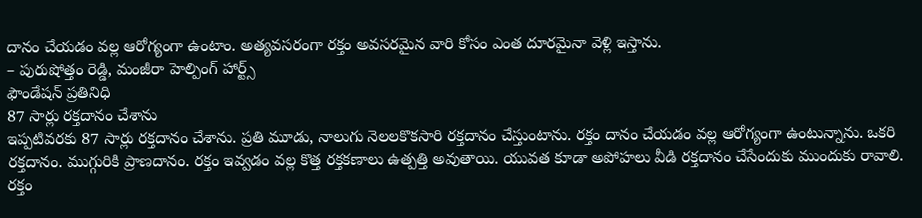దానం చేయడం వల్ల ఆరోగ్యంగా ఉంటాం. అత్యవసరంగా రక్తం అవసరమైన వారి కోసం ఎంత దూరమైనా వెళ్లి ఇస్తాను.
– పురుషోత్తం రెడ్డి, మంజీరా హెల్పింగ్ హార్ట్స్
ఫౌండేషన్ ప్రతినిధి
87 సార్లు రక్తదానం చేశాను
ఇప్పటివరకు 87 సార్లు రక్తదానం చేశాను. ప్రతి మూడు, నాలుగు నెలలకొకసారి రక్తదానం చేస్తుంటాను. రక్తం దానం చేయడం వల్ల ఆరోగ్యంగా ఉంటున్నాను. ఒకరి రక్తదానం. ముగ్గురికి ప్రాణదానం. రక్తం ఇవ్వడం వల్ల కొత్త రక్తకణాలు ఉత్పత్తి అవుతాయి. యువత కూడా అపోహలు వీడి రక్తదానం చేసేందుకు ముందుకు రావాలి. రక్తం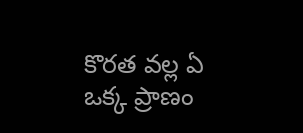కొరత వల్ల ఏ ఒక్క ప్రాణం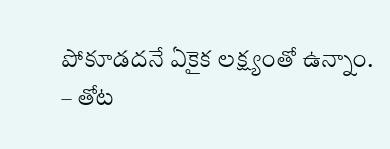పోకూడదనే ఏకైక లక్ష్యంతో ఉన్నాం.
– తోట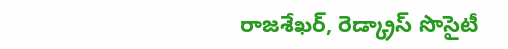రాజశేఖర్, రెడ్క్రాస్ సొసైటీ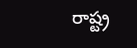రాష్ట్ర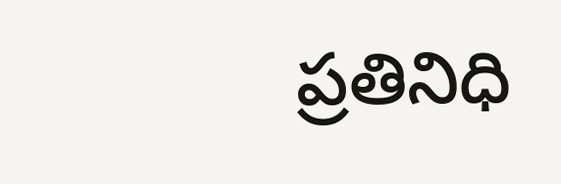ప్రతినిధి